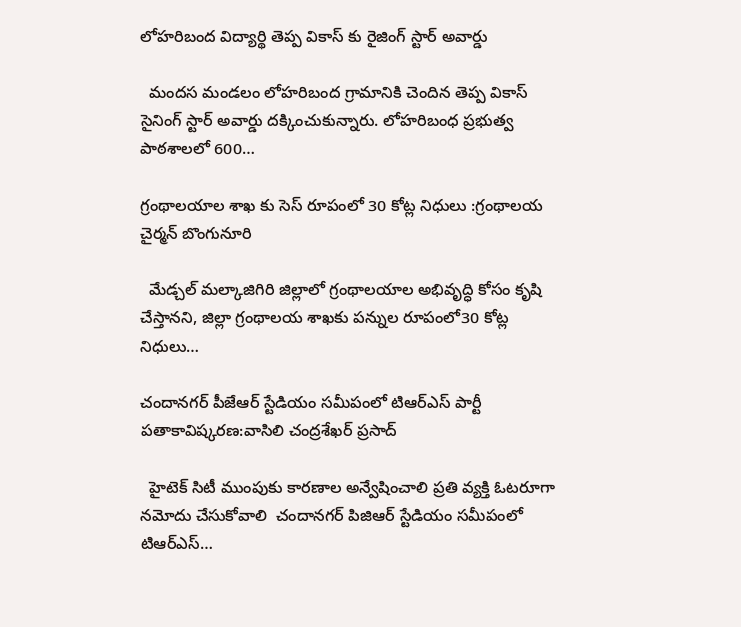లోహరిబంద విద్యార్థి తెప్ప వికాస్ కు రైజింగ్ స్టార్ అవార్డు

  మందస మండలం లోహరిబంద గ్రామానికి చెందిన తెప్ప వికాస్ సైనింగ్ స్టార్ అవార్డు దక్కించుకున్నారు. లోహరిబంధ ప్రభుత్వ పాఠశాలలో 600…

గ్రంథాలయాల శాఖ కు సెస్ రూపంలో 30 కోట్ల నిధులు :గ్రంథాలయ చైర్మన్ బొంగునూరి

  మేడ్చల్ మల్కాజిగిరి జిల్లాలో గ్రంథాలయాల అభివృద్ధి కోసం కృషి చేస్తానని, జిల్లా గ్రంథాలయ శాఖకు పన్నుల రూపంలో30 కోట్ల నిధులు…

చందానగర్ పీజేఆర్ స్టేడియం సమీపంలో టిఆర్ఎస్ పార్టీ పతాకావిష్కరణ:వాసిలి చంద్రశేఖర్ ప్రసాద్

  హైటెక్ సిటీ ముంపుకు కారణాల అన్వేషించాలి ప్రతి వ్యక్తి ఓటరూగా నమోదు చేసుకోవాలి  చందానగర్ పిజిఆర్ స్టేడియం సమీపంలో టిఆర్ఎస్…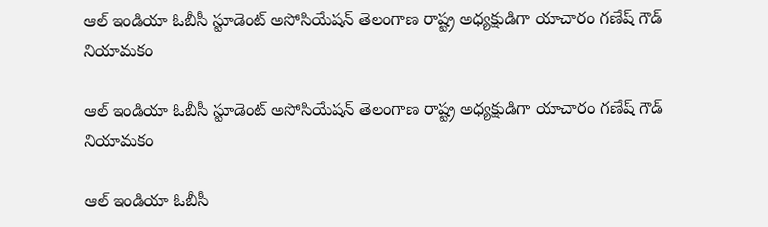ఆల్ ఇండియా ఓబీసీ స్టూడెంట్ అసోసియేషన్ తెలంగాణ రాష్ట్ర అధ్యక్షుడిగా యాచారం గణేష్ గౌడ్ నియామకం

ఆల్ ఇండియా ఓబీసీ స్టూడెంట్ అసోసియేషన్ తెలంగాణ రాష్ట్ర అధ్యక్షుడిగా యాచారం గణేష్ గౌడ్ నియామకం

ఆల్ ఇండియా ఓబీసీ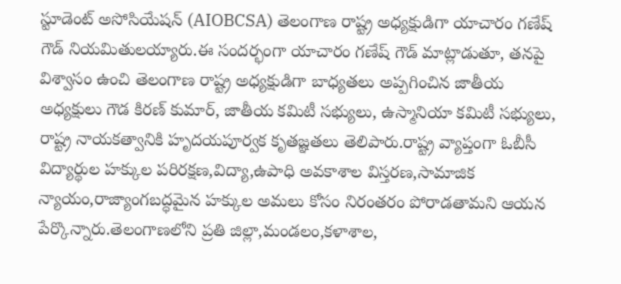స్టూడెంట్ అసోసియేషన్ (AIOBCSA) తెలంగాణ రాష్ట్ర అధ్యక్షుడిగా యాచారం గణేష్ గౌడ్ నియమితులయ్యారు.ఈ సందర్భంగా యాచారం గణేష్ గౌడ్ మాట్లాడుతూ, తనపై విశ్వాసం ఉంచి తెలంగాణ రాష్ట్ర అధ్యక్షుడిగా బాధ్యతలు అప్పగించిన జాతీయ అధ్యక్షులు గౌడ కిరణ్ కుమార్, జాతీయ కమిటీ సభ్యులు, ఉస్మానియా కమిటీ సభ్యులు, రాష్ట్ర నాయకత్వానికి హృదయపూర్వక కృతజ్ఞతలు తెలిపారు.రాష్ట్ర వ్యాప్తంగా ఓబీసీ విద్యార్థుల హక్కుల పరిరక్షణ,విద్యా,ఉపాధి అవకాశాల విస్తరణ,సామాజిక న్యాయం,రాజ్యాంగబద్ధమైన హక్కుల అమలు కోసం నిరంతరం పోరాడతామని ఆయన పేర్కొన్నారు.తెలంగాణలోని ప్రతి జిల్లా,మండలం,కళాశాల,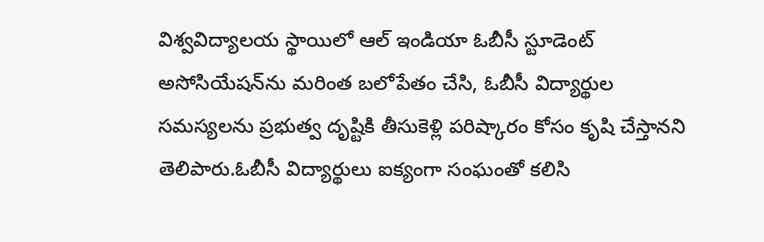విశ్వవిద్యాలయ స్థాయిలో ఆల్ ఇండియా ఓబీసీ స్టూడెంట్ అసోసియేషన్‌ను మరింత బలోపేతం చేసి, ఓబీసీ విద్యార్థుల సమస్యలను ప్రభుత్వ దృష్టికి తీసుకెళ్లి పరిష్కారం కోసం కృషి చేస్తానని తెలిపారు.ఓబీసీ విద్యార్థులు ఐక్యంగా సంఘంతో కలిసి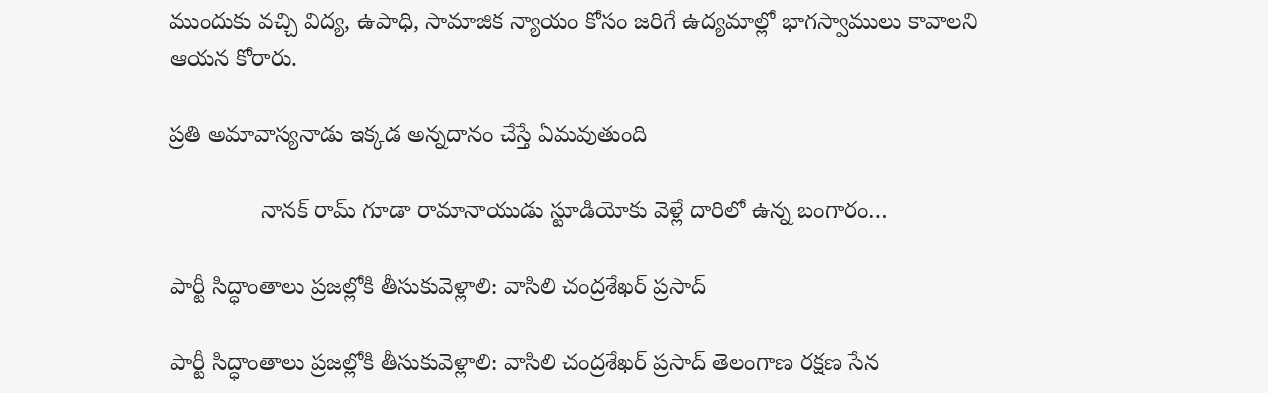ముందుకు వచ్చి విద్య, ఉపాధి, సామాజిక న్యాయం కోసం జరిగే ఉద్యమాల్లో భాగస్వాములు కావాలని ఆయన కోరారు.

ప్రతి అమావాస్యనాడు ఇక్కడ అన్నదానం చేస్తే ఏమవుతుంది

              నానక్ రామ్ గూడా రామానాయుడు స్టూడియోకు వెళ్లే దారిలో ఉన్న బంగారం…

పార్టీ సిద్ధాంతాలు ప్రజల్లోకి తీసుకువెళ్లాలి: వాసిలి చంద్రశేఖర్ ప్రసాద్

పార్టీ సిద్ధాంతాలు ప్రజల్లోకి తీసుకువెళ్లాలి: వాసిలి చంద్రశేఖర్ ప్రసాద్ తెలంగాణ రక్షణ సేన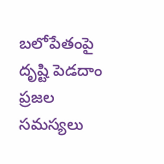బలోపేతంపై దృష్టి పెడదాం ప్రజల సమస్యలు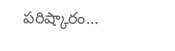పరిష్కారం…